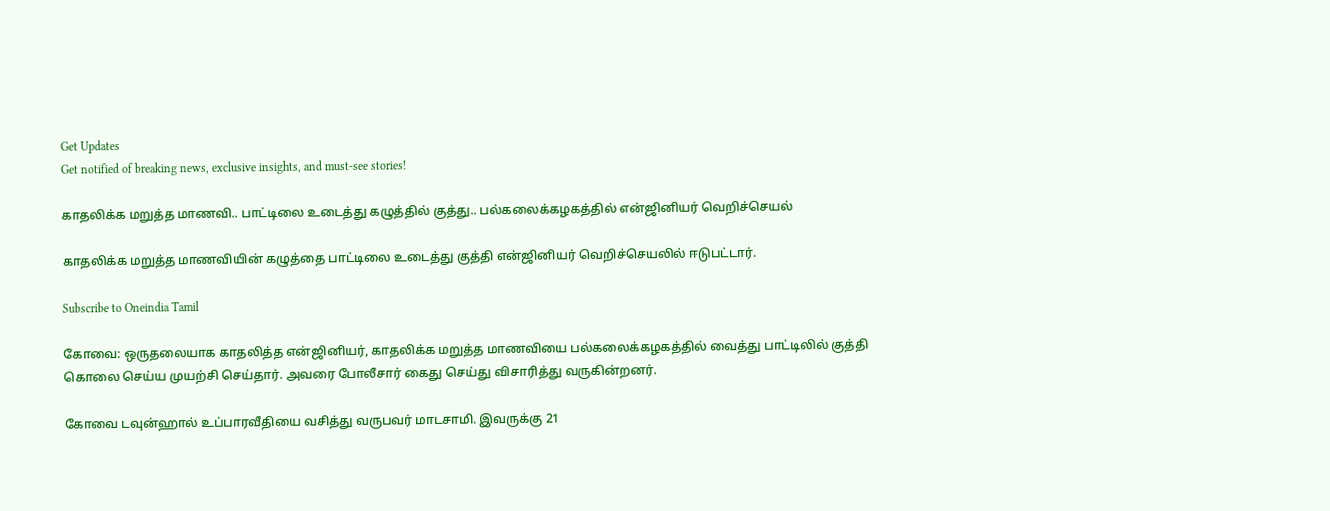Get Updates
Get notified of breaking news, exclusive insights, and must-see stories!

காதலிக்க மறுத்த மாணவி.. பாட்டிலை உடைத்து கழுத்தில் குத்து.. பல்கலைக்கழகத்தில் என்ஜினியர் வெறிச்செயல்

காதலிக்க மறுத்த மாணவியின் கழுத்தை பாட்டிலை உடைத்து குத்தி என்ஜினியர் வெறிச்செயலில் ஈடுபட்டார்.

Subscribe to Oneindia Tamil

கோவை: ஒருதலையாக காதலித்த என்ஜினியர், காதலிக்க மறுத்த மாணவியை பல்கலைக்கழகத்தில் வைத்து பாட்டிலில் குத்தி கொலை செய்ய முயற்சி செய்தார். அவரை போலீசார் கைது செய்து விசாரித்து வருகின்றனர்.

கோவை டவுன்ஹால் உப்பாரவீதியை வசித்து வருபவர் மாடசாமி. இவருக்கு 21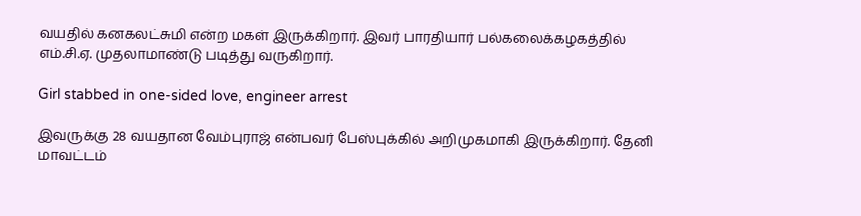வயதில் கனகலட்சுமி என்ற மகள் இருக்கிறார். இவர் பாரதியார் பல்கலைக்கழகத்தில் எம்.சி.ஏ. முதலாமாண்டு படித்து வருகிறார்.

Girl stabbed in one-sided love, engineer arrest

இவருக்கு 28 வயதான வேம்புராஜ் என்பவர் பேஸ்புக்கில் அறிமுகமாகி இருக்கிறார். தேனி மாவட்டம்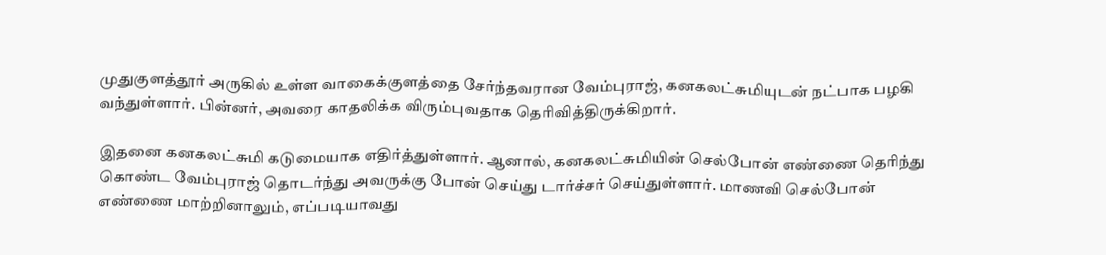முதுகுளத்தூர் அருகில் உள்ள வாகைக்குளத்தை சேர்ந்தவரான வேம்புராஜ், கனகலட்சுமியுடன் நட்பாக பழகி வந்துள்ளார். பின்னர், அவரை காதலிக்க விரும்புவதாக தெரிவித்திருக்கிறார்.

இதனை கனகலட்சுமி கடுமையாக எதிர்த்துள்ளார். ஆனால், கனகலட்சுமியின் செல்போன் எண்ணை தெரிந்து கொண்ட வேம்புராஜ் தொடர்ந்து அவருக்கு போன் செய்து டார்ச்சர் செய்துள்ளார். மாணவி செல்போன் எண்ணை மாற்றினாலும், எப்படியாவது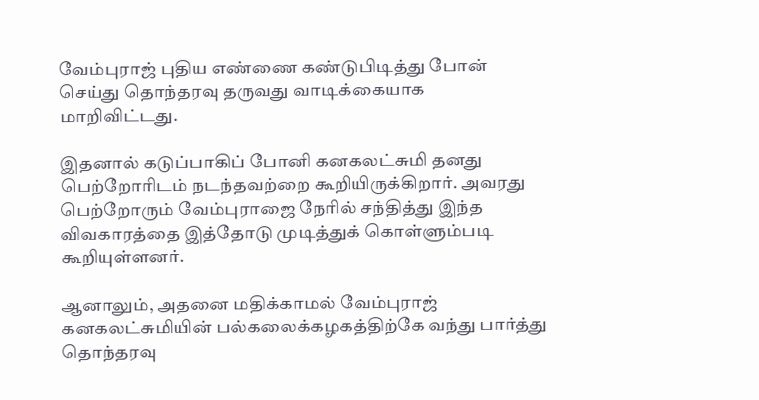வேம்புராஜ் புதிய எண்ணை கண்டுபிடித்து போன் செய்து தொந்தரவு தருவது வாடிக்கையாக மாறிவிட்டது.

இதனால் கடுப்பாகிப் போனி கனகலட்சுமி தனது பெற்றோரிடம் நடந்தவற்றை கூறியிருக்கிறார். அவரது பெற்றோரும் வேம்புராஜை நேரில் சந்தித்து இந்த விவகாரத்தை இத்தோடு முடித்துக் கொள்ளும்படி கூறியுள்ளனர்.

ஆனாலும், அதனை மதிக்காமல் வேம்புராஜ் கனகலட்சுமியின் பல்கலைக்கழகத்திற்கே வந்து பார்த்து தொந்தரவு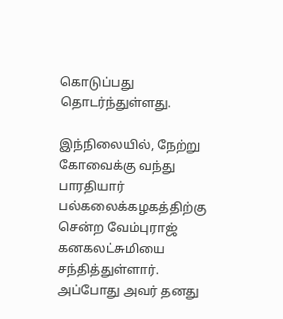கொடுப்பது தொடர்ந்துள்ளது.

இந்நிலையில், நேற்று கோவைக்கு வந்து பாரதியார் பல்கலைக்கழகத்திற்கு சென்ற வேம்புராஜ் கனகலட்சுமியை சந்தித்துள்ளார். அப்போது அவர் தனது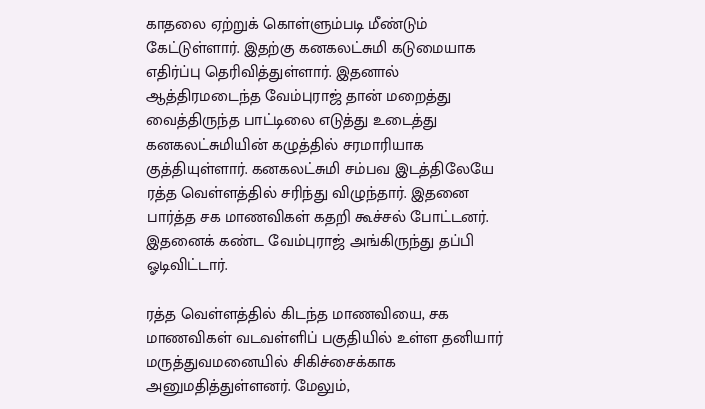காதலை ஏற்றுக் கொள்ளும்படி மீண்டும் கேட்டுள்ளார். இதற்கு கனகலட்சுமி கடுமையாக எதிர்ப்பு தெரிவித்துள்ளார். இதனால் ஆத்திரமடைந்த வேம்புராஜ் தான் மறைத்து வைத்திருந்த பாட்டிலை எடுத்து உடைத்து கனகலட்சுமியின் கழுத்தில் சரமாரியாக குத்தியுள்ளார். கனகலட்சுமி சம்பவ இடத்திலேயே ரத்த வெள்ளத்தில் சரிந்து விழுந்தார். இதனை பார்த்த சக மாணவிகள் கதறி கூச்சல் போட்டனர். இதனைக் கண்ட வேம்புராஜ் அங்கிருந்து தப்பி ஓடிவிட்டார்.

ரத்த வெள்ளத்தில் கிடந்த மாணவியை, சக மாணவிகள் வடவள்ளிப் பகுதியில் உள்ள தனியார் மருத்துவமனையில் சிகிச்சைக்காக அனுமதித்துள்ளனர். மேலும்,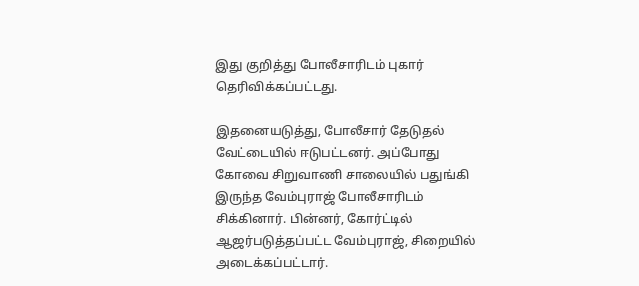இது குறித்து போலீசாரிடம் புகார் தெரிவிக்கப்பட்டது.

இதனையடுத்து, போலீசார் தேடுதல் வேட்டையில் ஈடுபட்டனர். அப்போது கோவை சிறுவாணி சாலையில் பதுங்கி இருந்த வேம்புராஜ் போலீசாரிடம் சிக்கினார். பின்னர், கோர்ட்டில் ஆஜர்படுத்தப்பட்ட வேம்புராஜ், சிறையில் அடைக்கப்பட்டார்.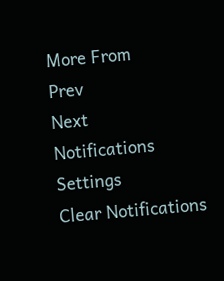More From
Prev
Next
Notifications
Settings
Clear Notifications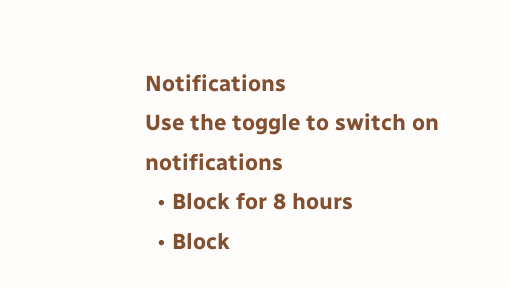Notifications
Use the toggle to switch on notifications
  • Block for 8 hours
  • Block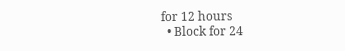for 12 hours
  • Block for 24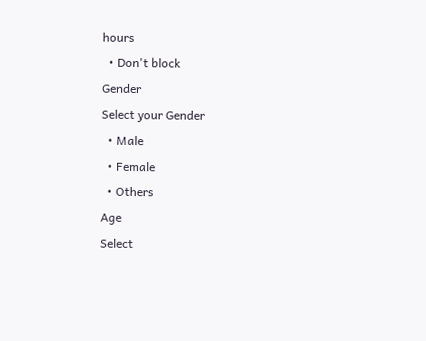hours
  • Don't block
Gender
Select your Gender
  • Male
  • Female
  • Others
Age
Select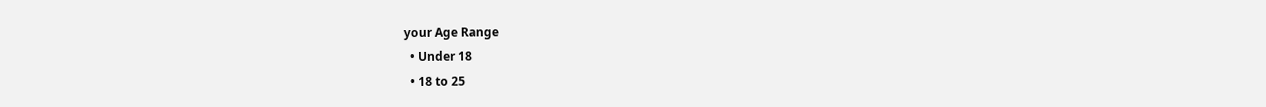your Age Range
  • Under 18
  • 18 to 25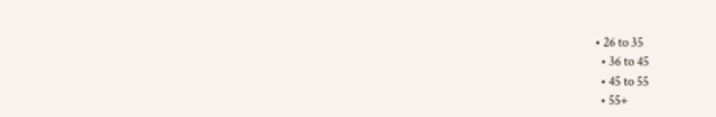• 26 to 35
  • 36 to 45
  • 45 to 55
  • 55+